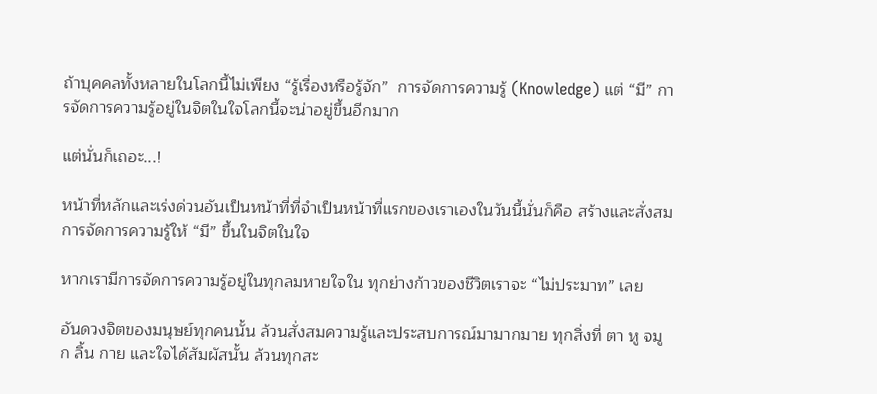ถ้าบุคคลทั้งหลายในโลกนี้ไม่เพียง “รู้เรื่องหรือรู้จัก”  การจัดการความรู้ (Knowledge) แต่ “มี” การจัดการความรู้อยู่ในจิตในใจโลกนี้จะน่าอยู่ขึ้นอีกมาก

แต่นั่นก็เถอะ...!

หน้าที่หลักและเร่งด่วนอันเป็นหน้าที่ที่จำเป็นหน้าที่แรกของเราเองในวันนี้นั่นก็คือ สร้างและสั่งสมการจัดการความรู้ให้ “มี” ขึ้นในจิตในใจ

หากเรามีการจัดการความรู้อยู่ในทุกลมหายใจใน ทุกย่างก้าวของชีวิตเราจะ “ไม่ประมาท” เลย

อันดวงจิตของมนุษย์ทุกคนนั้น ล้วนสั่งสมความรู้และประสบการณ์มามากมาย ทุกสิ่งที่ ตา หู จมูก ลิ้น กาย และใจได้สัมผัสนั้น ล้วนทุกสะ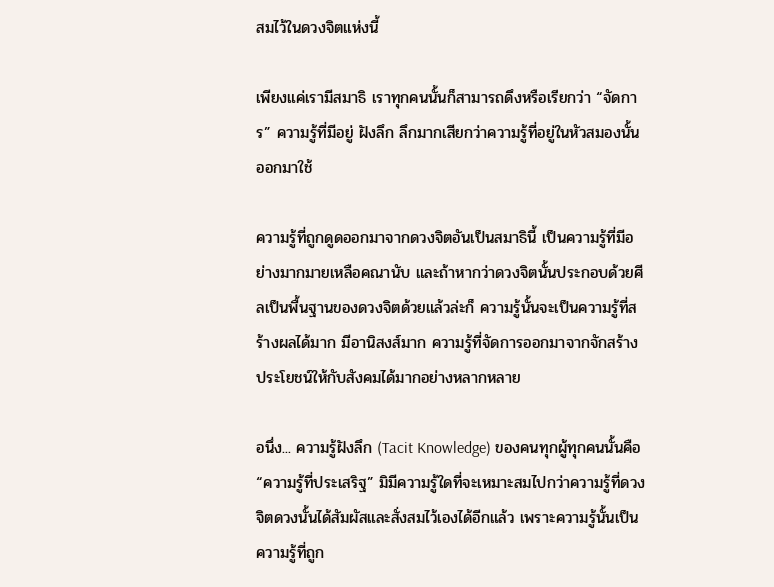สมไว้ในดวงจิตแห่งนี้

เพียงแค่เรามีสมาธิ เราทุกคนนั้นก็สามารถดึงหรือเรียกว่า “จัดการ” ความรู้ที่มีอยู่ ฝังลึก ลึกมากเสียกว่าความรู้ที่อยู่ในหัวสมองนั้นออกมาใช้

ความรู้ที่ถูกดูดออกมาจากดวงจิตอันเป็นสมาธินี้ เป็นความรู้ที่มีอย่างมากมายเหลือคณานับ และถ้าหากว่าดวงจิตนั้นประกอบด้วยศีลเป็นพื้นฐานของดวงจิตด้วยแล้วล่ะก็ ความรู้นั้นจะเป็นความรู้ที่สร้างผลได้มาก มีอานิสงส์มาก ความรู้ที่จัดการออกมาจากจักสร้างประโยชน์ให้กับสังคมได้มากอย่างหลากหลาย

อนึ่ง... ความรู้ฝังลึก (Tacit Knowledge) ของคนทุกผู้ทุกคนนั้นคือ “ความรู้ที่ประเสริฐ” มิมีความรู้ใดที่จะเหมาะสมไปกว่าความรู้ที่ดวงจิตดวงนั้นได้สัมผัสและสั่งสมไว้เองได้อีกแล้ว เพราะความรู้นั้นเป็นความรู้ที่ถูก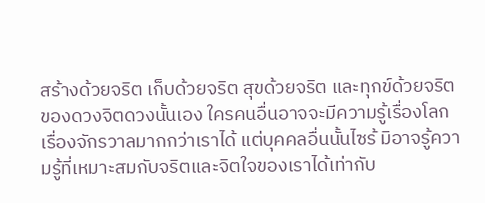สร้างด้วยจริต เก็บด้วยจริต สุขด้วยจริต และทุกข์ด้วยจริตของดวงจิตดวงนั้นเอง ใครคนอื่นอาจจะมีความรู้เรื่องโลก เรื่องจักรวาลมากกว่าเราได้ แต่บุคคลอื่นนั้นไซร้ มิอาจรู้ความรู้ที่เหมาะสมกับจริตและจิตใจของเราได้เท่ากับ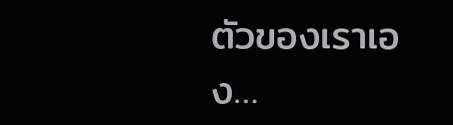ตัวของเราเอง…